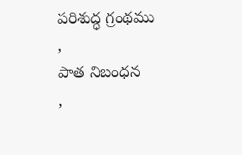పరిశుద్ధ గ్రంథము
,
పాత నిబంధన
,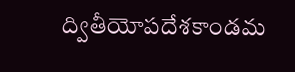ద్వితీయోపదేశకాండమ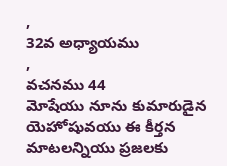,
32వ అధ్యాయము
,
వచనము 44
మోషేయు నూను కుమారుడైన యెహోషువయు ఈ కీర్తన మాటలన్నియు ప్రజలకు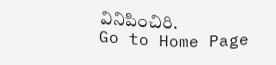వినిపించిరి.
Go to Home Page